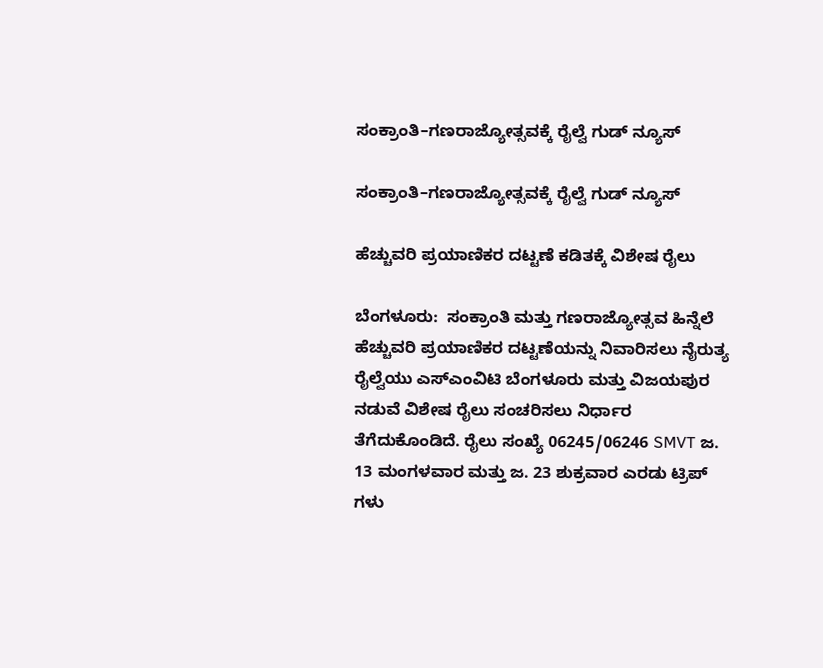ಸಂಕ್ರಾಂತಿ–ಗಣರಾಜ್ಯೋತ್ಸವಕ್ಕೆ ರೈಲ್ವೆ ಗುಡ್ ನ್ಯೂಸ್

ಸಂಕ್ರಾಂತಿ–ಗಣರಾಜ್ಯೋತ್ಸವಕ್ಕೆ ರೈಲ್ವೆ ಗುಡ್ ನ್ಯೂಸ್

ಹೆಚ್ಚುವರಿ ಪ್ರಯಾಣಿಕರ ದಟ್ಟಣೆ ಕಡಿತಕ್ಕೆ ವಿಶೇಷ ರೈಲು

ಬೆಂಗಳೂರು:  ಸಂಕ್ರಾಂತಿ ಮತ್ತು ಗಣರಾಜ್ಯೋತ್ಸವ ಹಿನ್ನೆಲೆ ಹೆಚ್ಚುವರಿ ಪ್ರಯಾಣಿಕರ ದಟ್ಟಣೆಯನ್ನು ನಿವಾರಿಸಲು ನೈರುತ್ಯ ರೈಲ್ವೆಯು ಎಸ್ಎಂವಿಟಿ ಬೆಂಗಳೂರು ಮತ್ತು ವಿಜಯಪುರ ನಡುವೆ ವಿಶೇಷ ರೈಲು ಸಂಚರಿಸಲು ನಿರ್ಧಾರ  ತೆಗೆದುಕೊಂಡಿದೆ. ರೈಲು ಸಂಖ್ಯೆ 06245/06246 SMVT ಜ. 13 ಮಂಗಳವಾರ ಮತ್ತು ಜ. 23 ಶುಕ್ರವಾರ ಎರಡು ಟ್ರಿಪ್ ಗಳು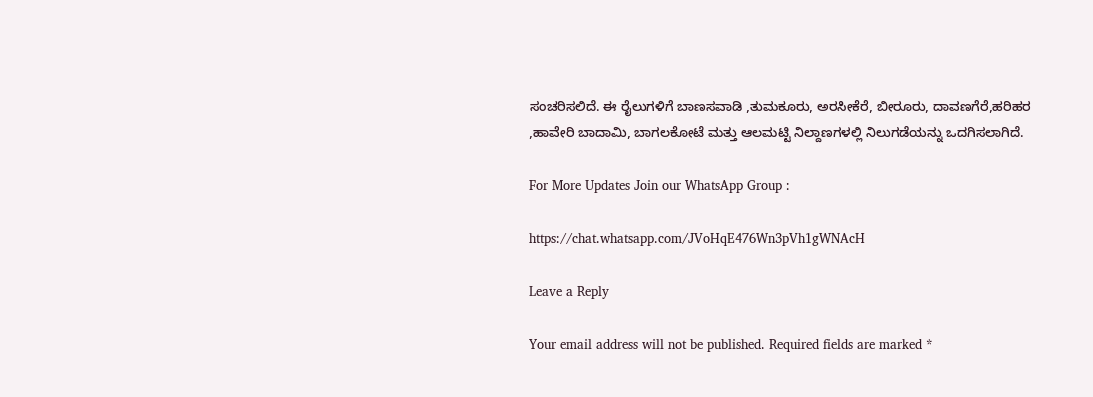ಸಂಚರಿಸಲಿದೆ. ಈ ರೈಲುಗಳಿಗೆ ಬಾಣಸವಾಡಿ ,ತುಮಕೂರು, ಅರಸೀಕೆರೆ, ಬೀರೂರು, ದಾವಣಗೆರೆ,ಹರಿಹರ ,ಹಾವೇರಿ ಬಾದಾಮಿ, ಬಾಗಲಕೋಟೆ ಮತ್ತು ಆಲಮಟ್ಟಿ ನಿಲ್ದಾಣಗಳಲ್ಲಿ ನಿಲುಗಡೆಯನ್ನು ಒದಗಿಸಲಾಗಿದೆ.

For More Updates Join our WhatsApp Group :

https://chat.whatsapp.com/JVoHqE476Wn3pVh1gWNAcH

Leave a Reply

Your email address will not be published. Required fields are marked *